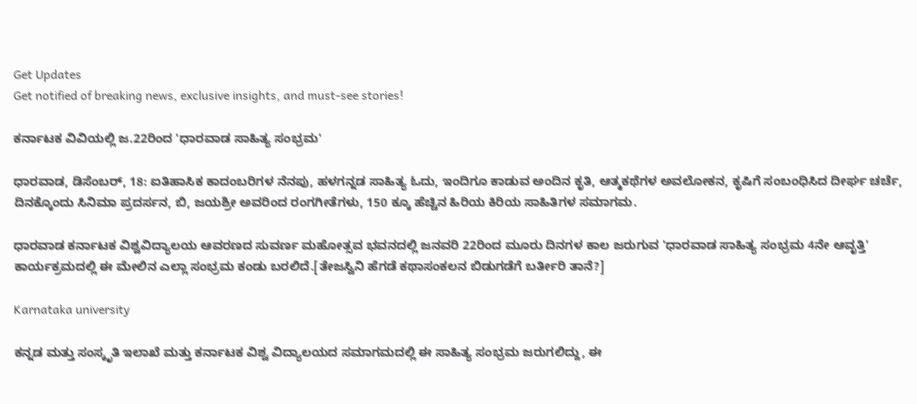Get Updates
Get notified of breaking news, exclusive insights, and must-see stories!

ಕರ್ನಾಟಕ ವಿವಿಯಲ್ಲಿ ಜ.22ರಿಂದ 'ಧಾರವಾಡ ಸಾಹಿತ್ಯ ಸಂಭ್ರಮ'

ಧಾರವಾಡ, ಡಿಸೆಂಬರ್, 18: ಐತಿಹಾಸಿಕ ಕಾದಂಬರಿಗಳ ನೆನಪು, ಹಳಗನ್ನಡ ಸಾಹಿತ್ಯ ಓದು, ಇಂದಿಗೂ ಕಾಡುವ ಅಂದಿನ ಕೃತಿ, ಆತ್ಮಕಥೆಗಳ ಅವಲೋಕನ, ಕೃಷಿಗೆ ಸಂಬಂಧಿಸಿದ ದೀರ್ಘ ಚರ್ಚೆ, ದಿನಕ್ಕೊಂದು ಸಿನಿಮಾ ಪ್ರದರ್ಸನ, ಬಿ, ಜಯಶ್ರೀ ಅವರಿಂದ ರಂಗಗೀತೆಗಳು, 150 ಕ್ಕೂ ಹೆಚ್ಚಿನ ಹಿರಿಯ ಕಿರಿಯ ಸಾಹಿತಿಗಳ ಸಮಾಗಮ.

ಧಾರವಾಡ ಕರ್ನಾಟಕ ವಿಶ್ವವಿದ್ಯಾಲಯ ಆವರಣದ ಸುವರ್ಣ ಮಹೋತ್ಸವ ಭವನದಲ್ಲಿ ಜನವರಿ 22ರಿಂದ ಮೂರು ದಿನಗಳ ಕಾಲ ಜರುಗುವ 'ಧಾರವಾಡ ಸಾಹಿತ್ಯ ಸಂಭ್ರಮ 4ನೇ ಆವೃತ್ತಿ' ಕಾರ್ಯಕ್ರಮದಲ್ಲಿ ಈ ಮೇಲಿನ ಎಲ್ಲಾ ಸಂಭ್ರಮ ಕಂಡು ಬರಲಿದೆ.[ತೇಜಸ್ವಿನಿ ಹೆಗಡೆ ಕಥಾಸಂಕಲನ ಬಿಡುಗಡೆಗೆ ಬರ್ತೀರಿ ತಾನೆ?]

Karnataka university

ಕನ್ನಡ ಮತ್ತು ಸಂಸ್ಕೃತಿ ಇಲಾಖೆ ಮತ್ತು ಕರ್ನಾಟಕ ವಿಶ್ವ ವಿದ್ಯಾಲಯದ ಸಮಾಗಮದಲ್ಲಿ ಈ ಸಾಹಿತ್ಯ ಸಂಭ್ರಮ ಜರುಗಲಿದ್ದು, ಈ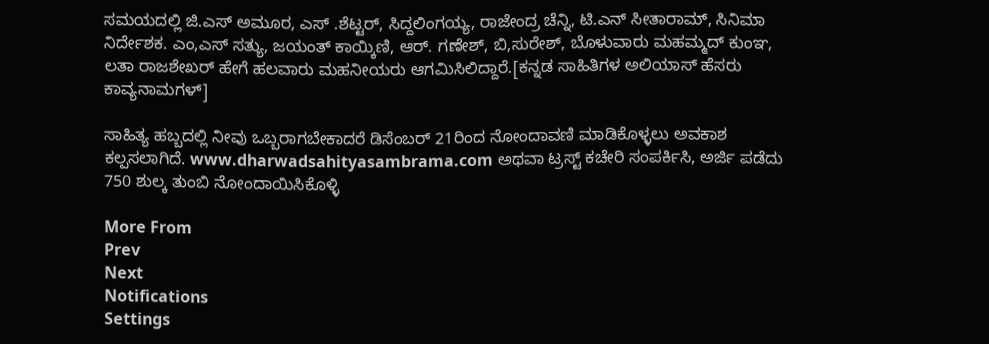ಸಮಯದಲ್ಲಿ ಜಿ.ಎಸ್ ಅಮೂರ, ಎಸ್ .ಶೆಟ್ಟರ್, ಸಿದ್ದಲಿಂಗಯ್ಯ, ರಾಜೇಂದ್ರ ಚೆನ್ನಿ, ಟಿ.ಎನ್ ಸೀತಾರಾಮ್, ಸಿನಿಮಾ ನಿರ್ದೇಶಕ. ಎಂ,ಎಸ್ ಸತ್ಯು, ಜಯಂತ್ ಕಾಯ್ಕಿಣಿ, ಆರ್. ಗಣೇಶ್, ಬಿ,ಸುರೇಶ್, ಬೊಳುವಾರು ಮಹಮ್ಮದ್ ಕುಂಞ, ಲತಾ ರಾಜಶೇಖರ್ ಹೇಗೆ ಹಲವಾರು ಮಹನೀಯರು ಆಗಮಿಸಿಲಿದ್ದಾರೆ.[ಕನ್ನಡ ಸಾಹಿತಿಗಳ ಅಲಿಯಾಸ್ ಹೆಸರು ಕಾವ್ಯನಾಮಗಳ್]

ಸಾಹಿತ್ಯ ಹಬ್ಬದಲ್ಲಿ ನೀವು ಒಬ್ಬರಾಗಬೇಕಾದರೆ ಡಿಸೆಂಬರ್ 21ರಿಂದ ನೋಂದಾವಣಿ ಮಾಡಿಕೊಳ್ಳಲು ಅವಕಾಶ ಕಲ್ಪಸಲಾಗಿದೆ. www.dharwadsahityasambrama.com ಅಥವಾ ಟ್ರಸ್ಟ್ ಕಚೇರಿ ಸಂಪರ್ಕಿಸಿ, ಅರ್ಜಿ ಪಡೆದು 750 ಶುಲ್ಕ ತುಂಬಿ ನೋಂದಾಯಿಸಿಕೊಳ್ಳಿ

More From
Prev
Next
Notifications
Settings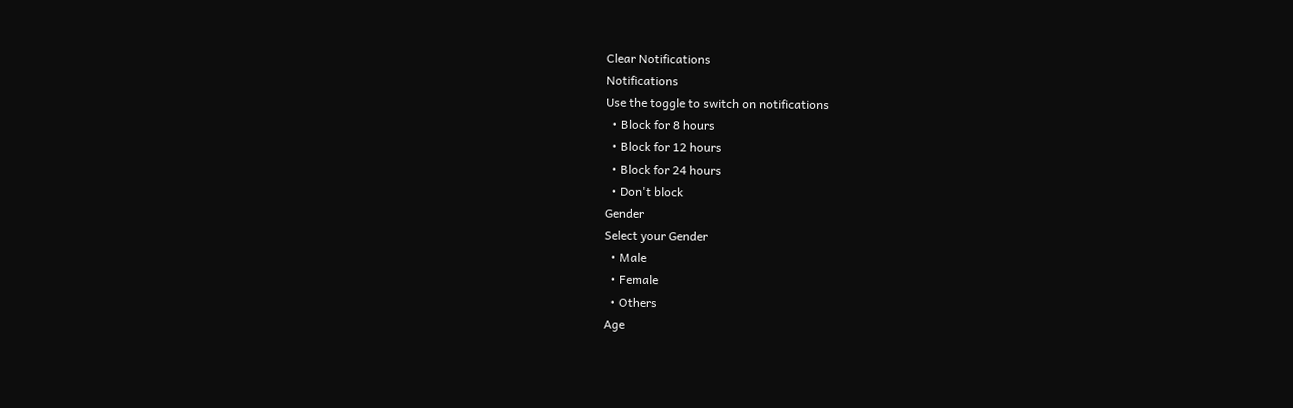Clear Notifications
Notifications
Use the toggle to switch on notifications
  • Block for 8 hours
  • Block for 12 hours
  • Block for 24 hours
  • Don't block
Gender
Select your Gender
  • Male
  • Female
  • Others
Age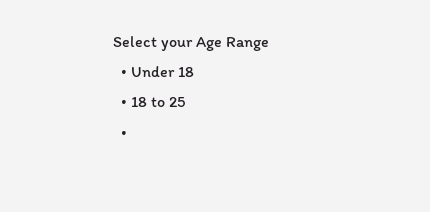Select your Age Range
  • Under 18
  • 18 to 25
  •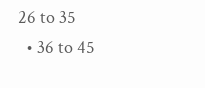26 to 35
  • 36 to 45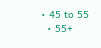• 45 to 55
  • 55+